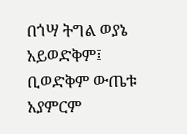በጎሣ ትግል ወያኔ አይወድቅም፤ ቢወድቅም ውጤቱ አያምርም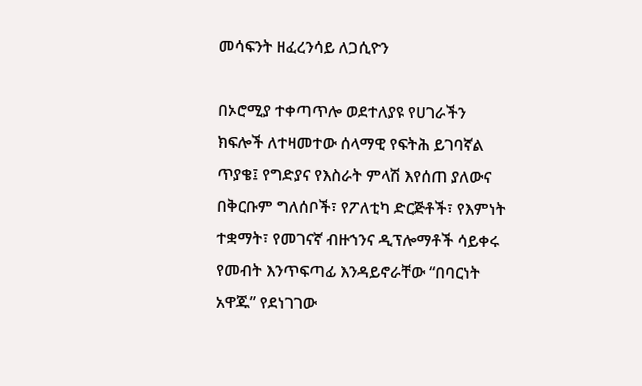መሳፍንት ዘፈረንሳይ ለጋሲዮን

በኦሮሚያ ተቀጣጥሎ ወደተለያዩ የሀገራችን ክፍሎች ለተዛመተው ሰላማዊ የፍትሕ ይገባኛል ጥያቄ፤ የግድያና የእስራት ምላሽ እየሰጠ ያለውና በቅርቡም ግለሰቦች፣ የፖለቲካ ድርጅቶች፣ የእምነት ተቋማት፣ የመገናኛ ብዙኀንና ዲፕሎማቶች ሳይቀሩ የመብት እንጥፍጣፊ እንዳይኖራቸው “በባርነት አዋጁ” የደነገገው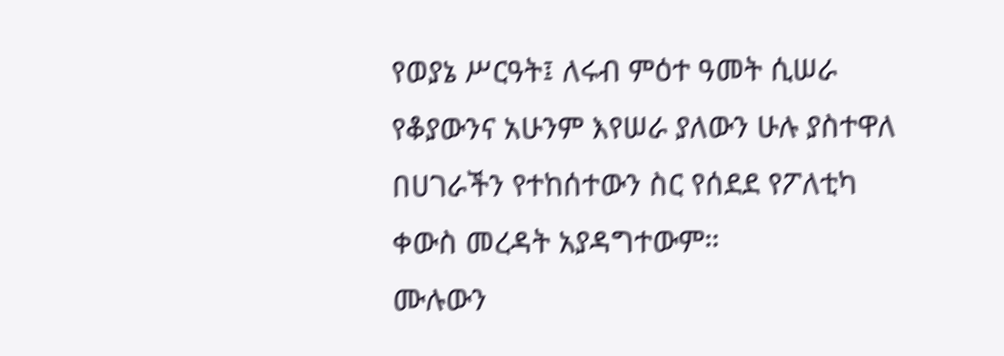የወያኔ ሥርዓት፤ ለሩብ ምዕተ ዓመት ሲሠራ የቆያውንና አሁንም እየሠራ ያለውን ሁሉ ያስተዋለ በሀገራችን የተከሰተውን ስር የሰደደ የፖለቲካ ቀውስ መረዳት አያዳግተውም።
ሙሉውን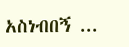አስነብበኝ ...